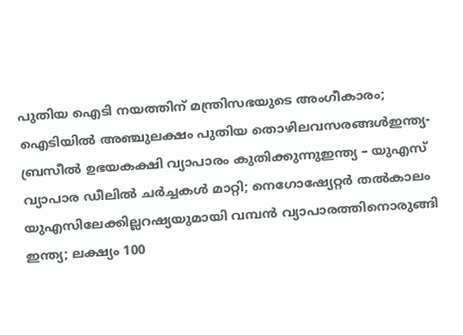പുതിയ ഐടി നയത്തിന് മന്ത്രിസഭയുടെ അംഗീകാരം; ഐടിയിൽ അഞ്ചുലക്ഷം പുതിയ തൊഴിലവസരങ്ങൾഇന്ത്യ- ബ്രസീൽ ഉഭയകക്ഷി വ്യാപാരം കുതിക്കുന്നുഇന്ത്യ – യുഎസ് വ്യാപാര ഡീലിൽ ചർച്ചകൾ മാറ്റി; നെഗോഷ്യേറ്റർ തൽകാലം യുഎസിലേക്കില്ലറഷ്യയുമായി വമ്പന്‍ വ്യാപാരത്തിനൊരുങ്ങി ഇന്ത്യ; ലക്ഷ്യം 100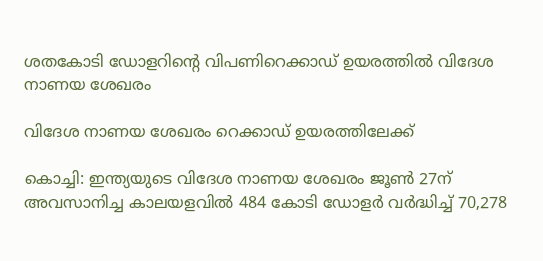ശതകോടി ഡോളറിന്റെ വിപണിറെക്കാഡ് ഉയരത്തില്‍ വിദേശ നാണയ ശേഖരം

വിദേശ നാണയ ശേഖരം റെക്കാഡ് ഉയരത്തിലേക്ക്

കൊച്ചി: ഇന്ത്യയുടെ വിദേശ നാണയ ശേഖരം ജൂണ്‍ 27ന് അവസാനിച്ച കാലയളവില്‍ 484 കോടി ഡോളർ വർദ്ധിച്ച്‌ 70,278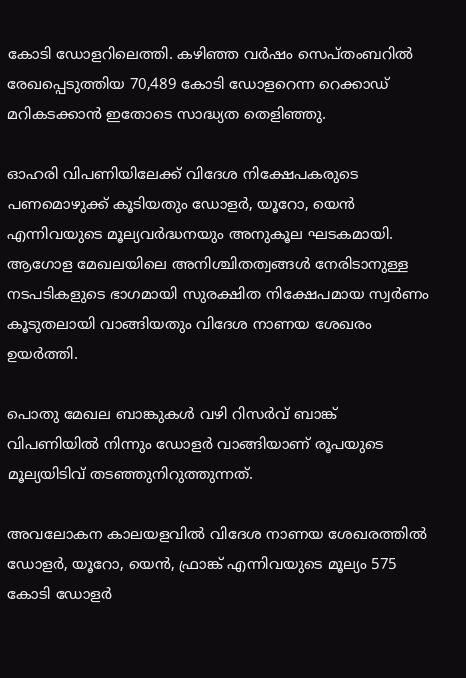കോടി ഡോളറിലെത്തി. കഴിഞ്ഞ വർഷം സെപ്തംബറില്‍ രേഖപ്പെടുത്തിയ 70,489 കോടി ഡോളറെന്ന റെക്കാഡ് മറികടക്കാൻ ഇതോടെ സാദ്ധ്യത തെളിഞ്ഞു.

ഓഹരി വിപണിയിലേക്ക് വിദേശ നിക്ഷേപകരുടെ പണമൊഴുക്ക് കൂടിയതും ഡോളർ, യൂറോ, യെൻ എന്നിവയുടെ മൂല്യവർദ്ധനയും അനുകൂല ഘടകമായി. ആഗോള മേഖലയിലെ അനിശ്ചിതത്വങ്ങള്‍ നേരിടാനുള്ള നടപടികളുടെ ഭാഗമായി സുരക്ഷിത നിക്ഷേപമായ സ്വർണം കൂടുതലായി വാങ്ങിയതും വിദേശ നാണയ ശേഖരം ഉയർത്തി.

പൊതു മേഖല ബാങ്കുകള്‍ വഴി റിസർവ് ബാങ്ക് വിപണിയില്‍ നിന്നും ഡോളർ വാങ്ങിയാണ് രൂപയുടെ മൂല്യയിടിവ് തടഞ്ഞുനിറുത്തുന്നത്.

അവലോകന കാലയളവില്‍ വിദേശ നാണയ ശേഖരത്തില്‍ ഡോളർ, യൂറോ, യെൻ, ഫ്രാങ്ക് എന്നിവയുടെ മൂല്യം 575 കോടി ഡോളർ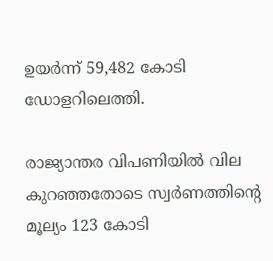ഉയർന്ന് 59,482 കോടി ഡോളറിലെത്തി.

രാജ്യാന്തര വിപണിയില്‍ വില കുറഞ്ഞതോടെ സ്വർണത്തിന്റെ മൂല്യം 123 കോടി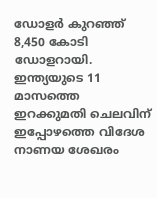ഡോളർ കുറഞ്ഞ് 8,450 കോടി ഡോളറായി. ഇന്ത്യയുടെ 11 മാസത്തെ ഇറക്കുമതി ചെലവിന് ഇപ്പോഴത്തെ വിദേശ നാണയ ശേഖരം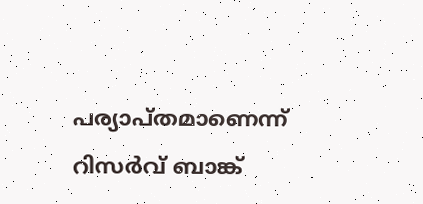പര്യാപ്തമാണെന്ന് റിസർവ് ബാങ്ക്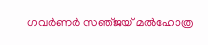ഗവർണർ സഞ്‌ജയ് മല്‍ഹോത്ര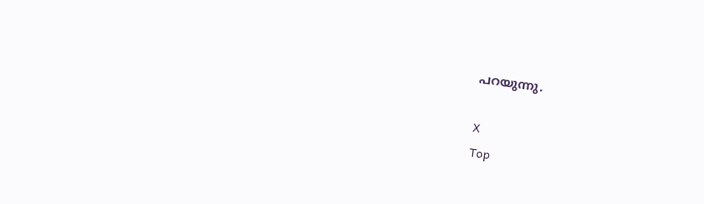പറയുന്നു.

X
Top